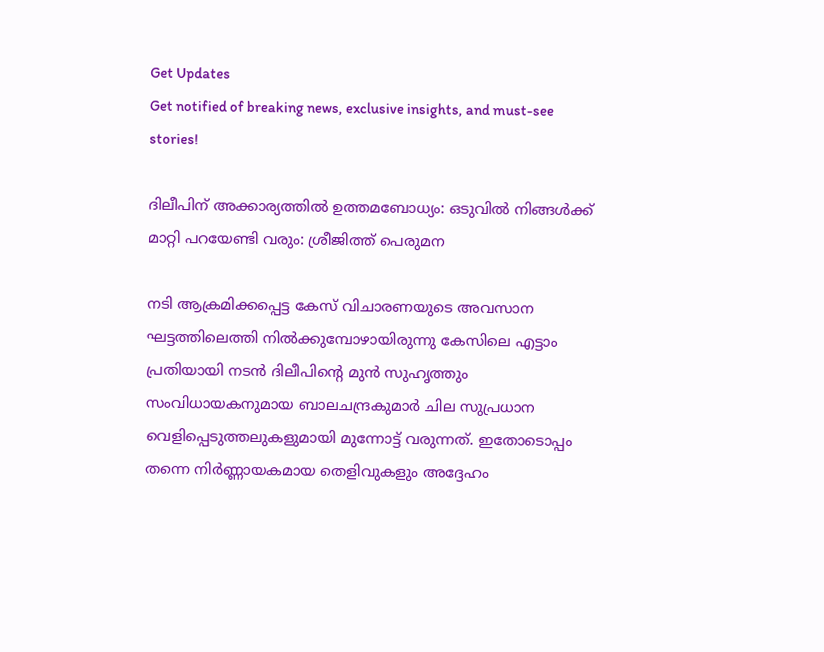Get Updates
Get notified of breaking news, exclusive insights, and must-see stories!

ദിലീപിന് അക്കാര്യത്തില്‍ ഉത്തമബോധ്യം: ഒടുവില്‍ നിങ്ങള്‍ക്ക് മാറ്റി പറയേണ്ടി വരും: ശ്രീജിത്ത് പെരുമന

നടി ആക്രമിക്കപ്പെട്ട കേസ് വിചാരണയുടെ അവസാന ഘട്ടത്തിലെത്തി നില്‍ക്കുമ്പോഴായിരുന്നു കേസിലെ എട്ടാം പ്രതിയായി നടന്‍ ദിലീപിന്റെ മുന്‍ സുഹൃത്തും സംവിധായകനുമായ ബാലചന്ദ്രകുമാർ ചില സുപ്രധാന വെളിപ്പെടുത്തലുകളുമായി മുന്നോട്ട് വരുന്നത്. ഇതോടൊപ്പം തന്നെ നിർണ്ണായകമായ തെളിവുകളും അദ്ദേഹം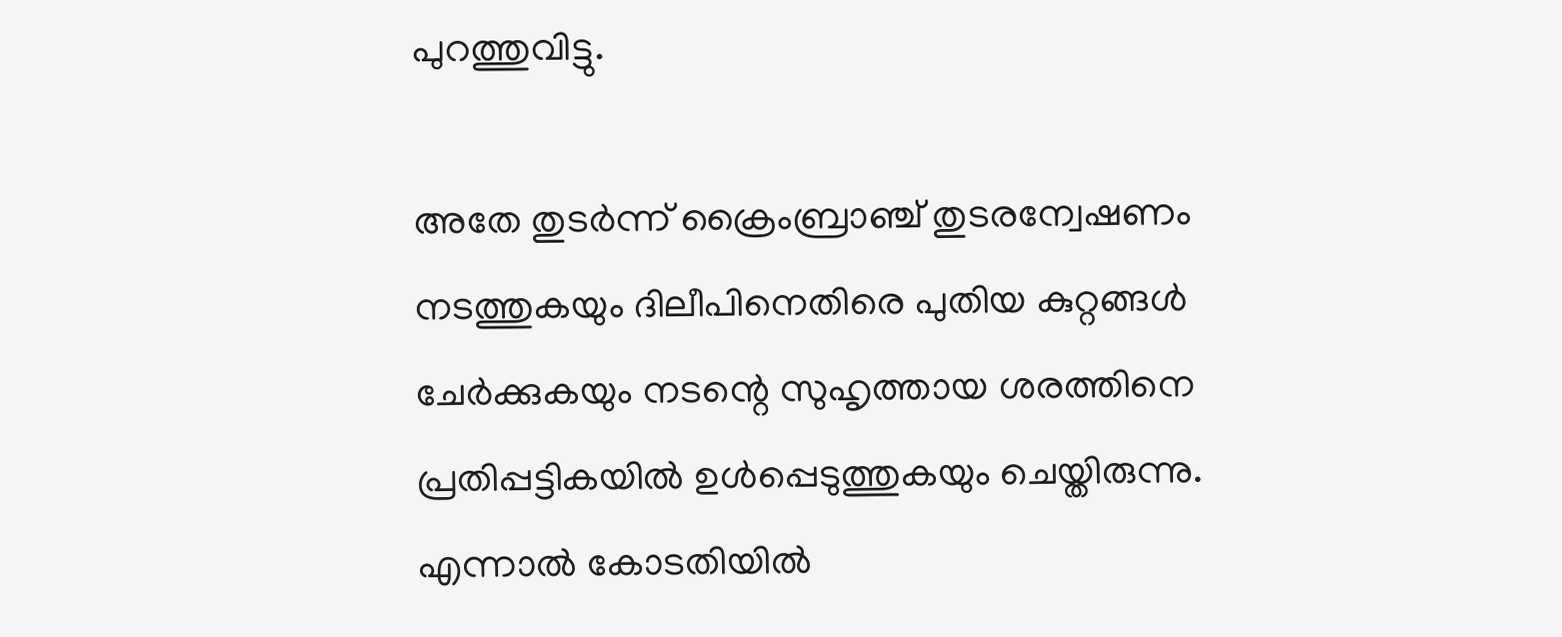പുറത്തുവിട്ടു.

അതേ തുടർന്ന് ക്രൈംബ്രാഞ്ച് തുടരന്വേഷണം നടത്തുകയും ദിലീപിനെതിരെ പുതിയ കുറ്റങ്ങള്‍ ചേർക്കുകയും നടന്റെ സുഹൃത്തായ ശരത്തിനെ പ്രതിപ്പട്ടികയില്‍ ഉള്‍പ്പെടുത്തുകയും ചെയ്തിരുന്നു. എന്നാല്‍ കോടതിയില്‍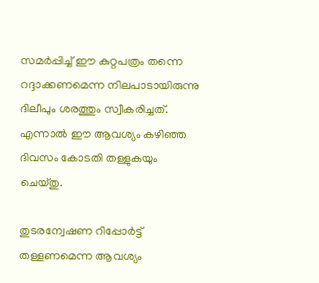സമർപ്പിച്ച് ഈ കുറ്റപത്രം തന്നെ റദ്ദാക്കണമെന്ന നിലപാടായിരുന്നു ദിലീപും ശരത്തും സ്വീകരിച്ചത്. എന്നാല്‍ ഈ ആവശ്യം കഴിഞ്ഞ ദിവസം കോടതി തള്ളുകയും ചെയ്തു.

തുടരന്വേഷണ റിപ്പോർട്ട് തള്ളണമെന്ന ആവശ്യം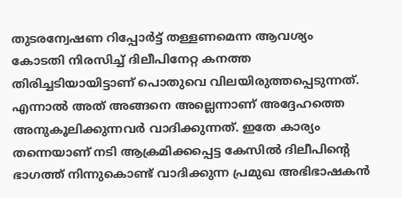തുടരന്വേഷണ റിപ്പോർട്ട് തള്ളണമെന്ന ആവശ്യം കോടതി നിരസിച്ച് ദിലീപിനേറ്റ കനത്ത തിരിച്ചടിയായിട്ടാണ് പൊതുവെ വിലയിരുത്തപ്പെടുന്നത്. എന്നാല്‍ അത് അങ്ങനെ അല്ലെന്നാണ് അദ്ദേഹത്തെ അനുകൂലിക്കുന്നവർ വാദിക്കുന്നത്. ഇതേ കാര്യം തന്നെയാണ് നടി ആക്രമിക്കപ്പെട്ട കേസില്‍ ദിലീപിന്റെ ഭാഗത്ത് നിന്നുകൊണ്ട് വാദിക്കുന്ന പ്രമുഖ അഭിഭാഷകന്‍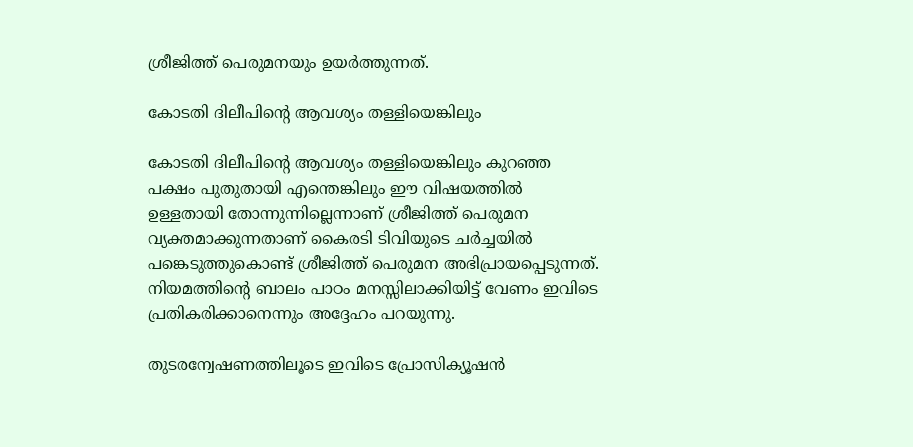ശ്രീജിത്ത് പെരുമനയും ഉയർത്തുന്നത്.

കോടതി ദിലീപിന്റെ ആവശ്യം തള്ളിയെങ്കിലും

കോടതി ദിലീപിന്റെ ആവശ്യം തള്ളിയെങ്കിലും കുറഞ്ഞ പക്ഷം പുതുതായി എന്തെങ്കിലും ഈ വിഷയത്തില്‍ ഉള്ളതായി തോന്നുന്നില്ലെന്നാണ് ശ്രീജിത്ത് പെരുമന വ്യക്തമാക്കുന്നതാണ് കൈരടി ടിവിയുടെ ചർച്ചയില്‍ പങ്കെടുത്തുകൊണ്ട് ശ്രീജിത്ത് പെരുമന അഭിപ്രായപ്പെടുന്നത്. നിയമത്തിന്റെ ബാലം പാഠം മനസ്സിലാക്കിയിട്ട് വേണം ഇവിടെ പ്രതികരിക്കാനെന്നും അദ്ദേഹം പറയുന്നു.

തുടരന്വേഷണത്തിലൂടെ ഇവിടെ പ്രോസിക്യൂഷന്‍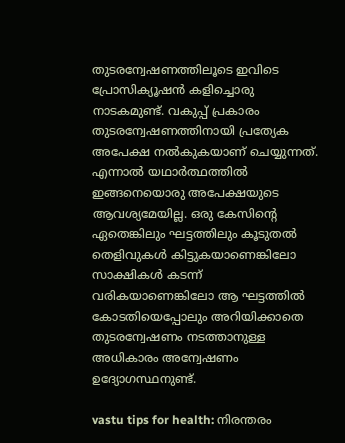തുടരന്വേഷണത്തിലൂടെ ഇവിടെ പ്രോസിക്യൂഷന്‍ കളിച്ചൊരു നാടകമുണ്ട്. വകുപ്പ് പ്രകാരം തുടരന്വേഷണത്തിനായി പ്രത്യേക അപേക്ഷ നല്‍കുകയാണ് ചെയ്യുന്നത്. എന്നാല്‍ യഥാർത്ഥത്തില്‍ ഇങ്ങനെയൊരു അപേക്ഷയുടെ ആവശ്യമേയില്ല. ഒരു കേസിന്റെ ഏതെങ്കിലും ഘട്ടത്തിലും കൂടുതല്‍ തെളിവുകള്‍ കിട്ടുകയാണെങ്കിലോ സാക്ഷികള്‍ കടന്ന് വരികയാണെങ്കിലോ ആ ഘട്ടത്തില്‍ കോടതിയെപ്പോലും അറിയിക്കാതെ തുടരന്വേഷണം നടത്താനുള്ള അധികാരം അന്വേഷണം ഉദ്യോഗസ്ഥനുണ്ട്.

vastu tips for health: നിരന്തരം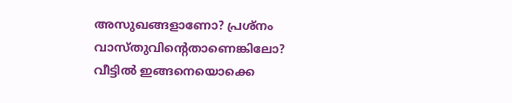അസുഖങ്ങളാണോ? പ്രശ്നം വാസ്തുവിന്റെതാണെങ്കിലോ? വീട്ടില്‍ ഇങ്ങനെയൊക്കെ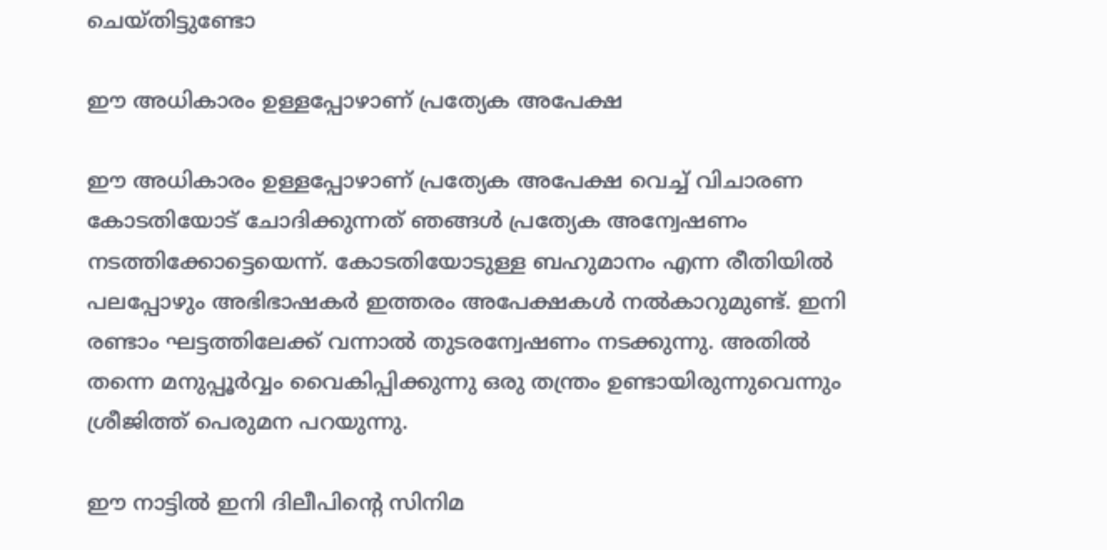ചെയ്തിട്ടുണ്ടോ

ഈ അധികാരം ഉള്ളപ്പോഴാണ് പ്രത്യേക അപേക്ഷ

ഈ അധികാരം ഉള്ളപ്പോഴാണ് പ്രത്യേക അപേക്ഷ വെച്ച് വിചാരണ കോടതിയോട് ചോദിക്കുന്നത് ഞങ്ങള്‍ പ്രത്യേക അന്വേഷണം നടത്തിക്കോട്ടെയെന്ന്. കോടതിയോടുള്ള ബഹുമാനം എന്ന രീതിയില്‍ പലപ്പോഴും അഭിഭാഷകർ ഇത്തരം അപേക്ഷകള്‍ നല്‍കാറുമുണ്ട്. ഇനി രണ്ടാം ഘട്ടത്തിലേക്ക് വന്നാല്‍ തുടരന്വേഷണം നടക്കുന്നു. അതില്‍ തന്നെ മനുപ്പൂർവ്വം വൈകിപ്പിക്കുന്നു ഒരു തന്ത്രം ഉണ്ടായിരുന്നുവെന്നും ശ്രീജിത്ത് പെരുമന പറയുന്നു.

ഈ നാട്ടില്‍ ഇനി ദിലീപിന്റെ സിനിമ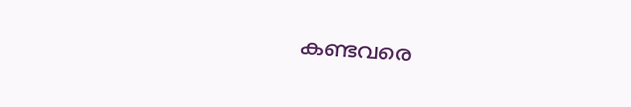കണ്ടവരെ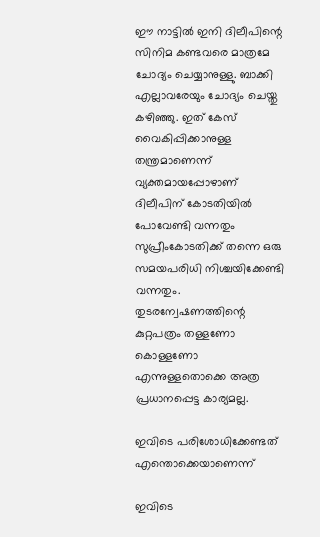ഈ നാട്ടില്‍ ഇനി ദിലീപിന്റെ സിനിമ കണ്ടവരെ മാത്രമേ ചോദ്യം ചെയ്യാനുള്ളു. ബാക്കി എല്ലാവരേയും ചോദ്യം ചെയ്തു കഴിഞ്ഞു. ഇത് കേസ് വൈകിപ്പിക്കാനുള്ള തന്ത്രമാണെന്ന് വ്യക്തമായപ്പോഴാണ് ദിലീപിന് കോടതിയില്‍ പോവേണ്ടി വന്നതും സുപ്രീംകോടതിക്ക് തന്നെ ഒരു സമയപരിധി നിശ്ചയിക്കേണ്ടി വന്നതും. തുടരന്വേഷണത്തിന്റെ കുറ്റപത്രം തള്ളണോ കൊള്ളണോ എന്നുള്ളതൊക്കെ അത്ര പ്രധാനപ്പെട്ട കാര്യമല്ല.

ഇവിടെ പരിശോധിക്കേണ്ടത് എന്തൊക്കെയാണെന്ന്

ഇവിടെ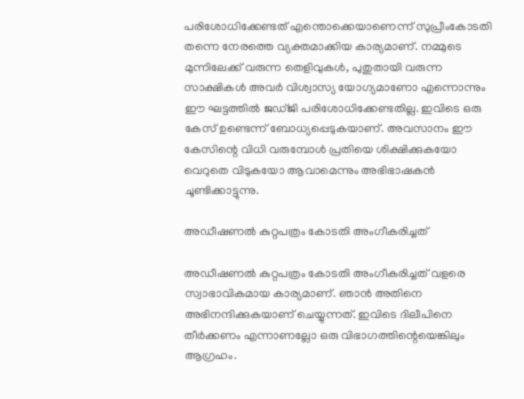പരിശോധിക്കേണ്ടത് എന്തൊക്കെയാണെന്ന് സുപ്രീംകോടതി തന്നെ നേരത്തെ വ്യക്തമാക്കിയ കാര്യമാണ്. നമ്മുടെ മുന്നിലേക്ക് വരുന്ന തെളിവുകള്‍, പുതുതായി വരുന്ന സാക്ഷികള്‍ അവർ വിശ്വാസ്യ യോഗ്യമാണോ എന്നൊന്നും ഈ ഘട്ടത്തില്‍ ജഡ്ജി പരിശോധിക്കേണ്ടതില്ല. ഇവിടെ ഒരു കേസ് ഉണ്ടെന്ന് ബോധ്യപ്പെടുകയാണ്. അവസാനം ഈ കേസിന്റെ വിധി വരുമ്പോള്‍ പ്രതിയെ ശിക്ഷിക്കുകയോ വെറുതെ വിടുകയോ ആവാമെന്നും അഭിഭാഷകന്‍ ചൂണ്ടിക്കാട്ടുന്നു.

അഡീഷണല്‍ കുറ്റപത്രം കോടതി അംഗീകരിച്ചത്

അഡീഷണല്‍ കുറ്റപത്രം കോടതി അംഗീകരിച്ചത് വളരെ സ്വാഭാവികമായ കാര്യമാണ്. ഞാന്‍ അതിനെ അഭിനന്ദിക്കുകയാണ് ചെയ്യുന്നത്. ഇവിടെ ദിലീപിനെ തീർക്കണം എന്നാണല്ലോ ഒരു വിഭാഗത്തിന്റെയെങ്കിലും ആഗ്രഹം.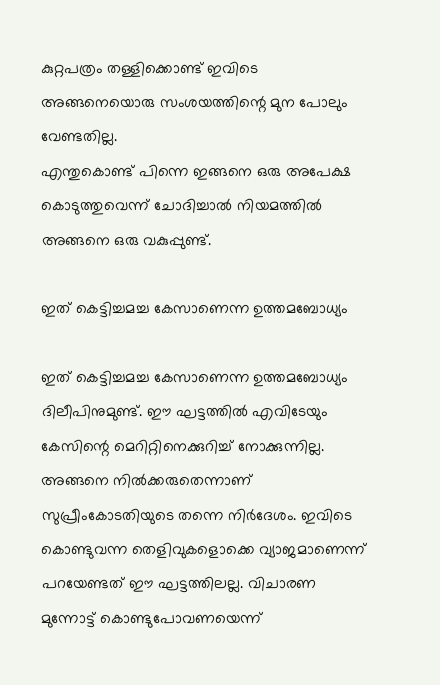കുറ്റപത്രം തള്ളിക്കൊണ്ട് ഇവിടെ അങ്ങനെയൊരു സംശയത്തിന്റെ മുന പോലും വേണ്ടതില്ല.
എന്തുകൊണ്ട് പിന്നെ ഇങ്ങനെ ഒരു അപേക്ഷ കൊടുത്തുവെന്ന് ചോദിച്ചാല്‍ നിയമത്തില്‍ അങ്ങനെ ഒരു വകുപ്പുണ്ട്.

ഇത് കെട്ടിച്ചമച്ച കേസാണെന്ന ഉത്തമബോധ്യം

ഇത് കെട്ടിച്ചമച്ച കേസാണെന്ന ഉത്തമബോധ്യം ദിലീപിനുമുണ്ട്. ഈ ഘട്ടത്തില്‍ എവിടേയും കേസിന്റെ മെറിറ്റിനെക്കുറിച്ച് നോക്കുന്നില്ല. അങ്ങനെ നില്‍ക്കരുതെന്നാണ് സുപ്രീംകോടതിയുടെ തന്നെ നിർദേശം. ഇവിടെ കൊണ്ടുവന്ന തെളിവുകളൊക്കെ വ്യാജമാണെന്ന് പറയേണ്ടത് ഈ ഘട്ടത്തിലല്ല. വിചാരണ മുന്നോട്ട് കൊണ്ടുപോവണയെന്ന്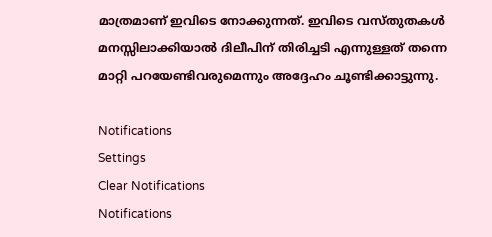മാത്രമാണ് ഇവിടെ നോക്കുന്നത്. ഇവിടെ വസ്തുതകള്‍ മനസ്സിലാക്കിയാല്‍ ദിലീപിന് തിരിച്ചടി എന്നുള്ളത് തന്നെ മാറ്റി പറയേണ്ടിവരുമെന്നും അദ്ദേഹം ചൂണ്ടിക്കാട്ടുന്നു.

Notifications
Settings
Clear Notifications
Notifications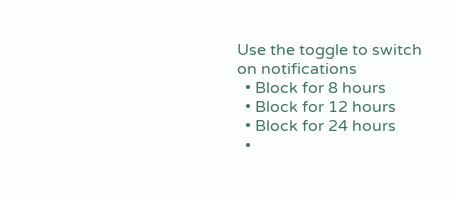Use the toggle to switch on notifications
  • Block for 8 hours
  • Block for 12 hours
  • Block for 24 hours
  •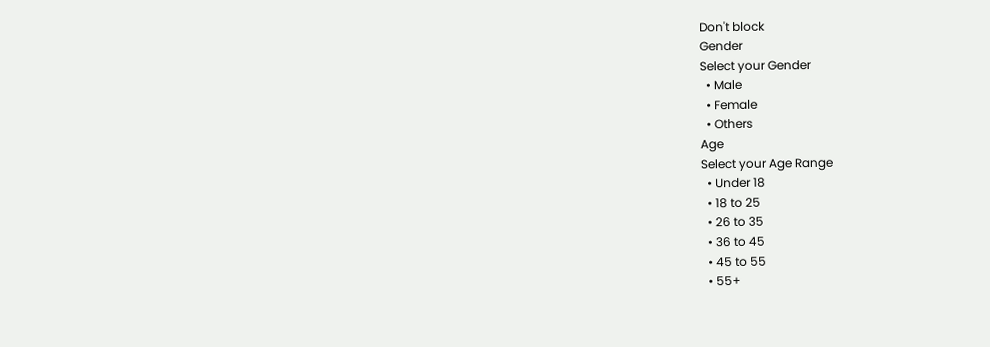Don't block
Gender
Select your Gender
  • Male
  • Female
  • Others
Age
Select your Age Range
  • Under 18
  • 18 to 25
  • 26 to 35
  • 36 to 45
  • 45 to 55
  • 55+